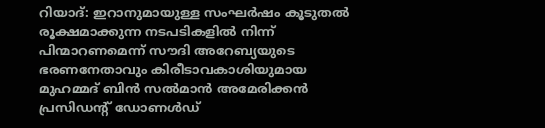റിയാദ്: ഇറാനുമായുള്ള സംഘർഷം കൂടുതൽ രൂക്ഷമാക്കുന്ന നടപടികളിൽ നിന്ന് പിന്മാറണമെന്ന് സൗദി അറേബ്യയുടെ ഭരണനേതാവും കിരീടാവകാശിയുമായ മുഹമ്മദ് ബിൻ സൽമാൻ അമേരിക്കൻ പ്രസിഡന്റ് ഡോണൾഡ്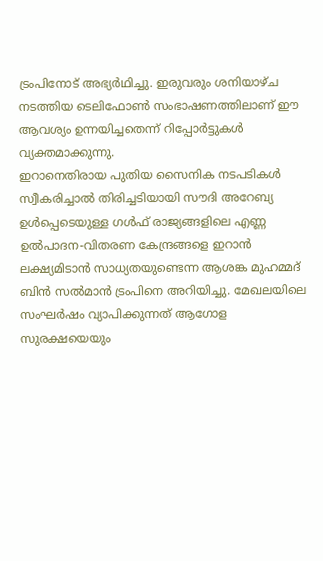ട്രംപിനോട് അഭ്യർഥിച്ചു. ഇരുവരും ശനിയാഴ്ച നടത്തിയ ടെലിഫോൺ സംഭാഷണത്തിലാണ് ഈ ആവശ്യം ഉന്നയിച്ചതെന്ന് റിപ്പോർട്ടുകൾ വ്യക്തമാക്കുന്നു.
ഇറാനെതിരായ പുതിയ സൈനിക നടപടികൾ സ്വീകരിച്ചാൽ തിരിച്ചടിയായി സൗദി അറേബ്യ ഉൾപ്പെടെയുള്ള ഗൾഫ് രാജ്യങ്ങളിലെ എണ്ണ ഉൽപാദന-വിതരണ കേന്ദ്രങ്ങളെ ഇറാൻ ലക്ഷ്യമിടാൻ സാധ്യതയുണ്ടെന്ന ആശങ്ക മുഹമ്മദ് ബിൻ സൽമാൻ ട്രംപിനെ അറിയിച്ചു. മേഖലയിലെ സംഘർഷം വ്യാപിക്കുന്നത് ആഗോള സുരക്ഷയെയും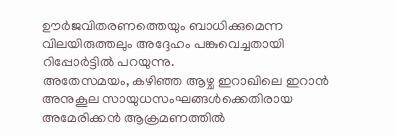ഊർജവിതരണത്തെയും ബാധിക്കുമെന്ന വിലയിരുത്തലും അദ്ദേഹം പങ്കുവെച്ചതായി റിപ്പോർട്ടിൽ പറയുന്നു.
അതേസമയം, കഴിഞ്ഞ ആഴ്ച ഇറാഖിലെ ഇറാൻ അനുകൂല സായുധസംഘങ്ങൾക്കെതിരായ അമേരിക്കൻ ആക്രമണത്തിൽ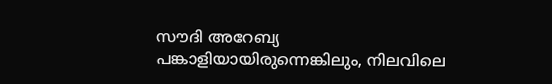സൗദി അറേബ്യ പങ്കാളിയായിരുന്നെങ്കിലും, നിലവിലെ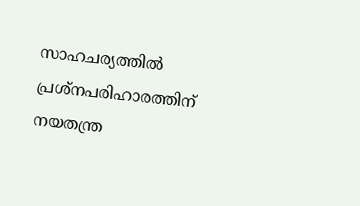സാഹചര്യത്തിൽ പ്രശ്നപരിഹാരത്തിന് നയതന്ത്ര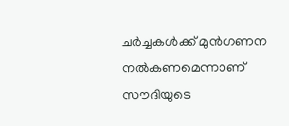ചർച്ചകൾക്ക് മുൻഗണന നൽകണമെന്നാണ് സൗദിയുടെ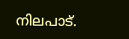നിലപാട്.